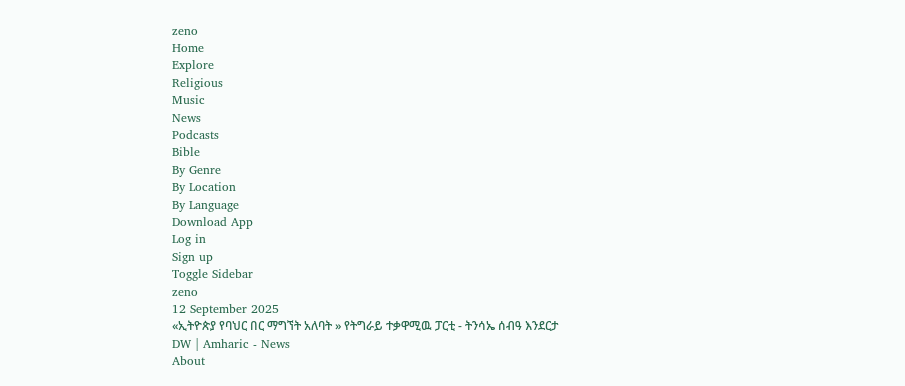zeno
Home
Explore
Religious
Music
News
Podcasts
Bible
By Genre
By Location
By Language
Download App
Log in
Sign up
Toggle Sidebar
zeno
12 September 2025
«ኢትዮጵያ የባህር በር ማግኘት አለባት » የትግራይ ተቃዋሚዉ ፓርቲ - ትንሳኤ ሰብዓ እንደርታ
DW | Amharic - News
About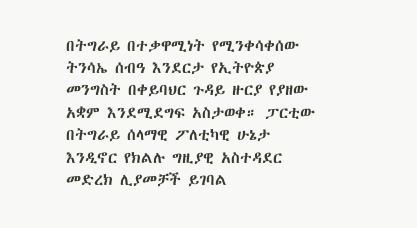በትግራይ በተቃዋሚነት የሚንቀሳቀሰው ትንሳኤ ሰብዓ እንደርታ የኢትዮጵያ መንግስት በቀይባህር ጉዳይ ዙርያ የያዘው አቋም እንደሚደግፍ አስታወቀ። ፓርቲው በትግራይ ሰላማዊ ፖለቲካዊ ሁኔታ እንዲኖር የክልሉ ግዚያዊ አስተዳደር መድረክ ሊያመቻች ይገባል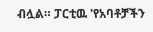ብሏል። ፓርቲዉ 'የአባቶቻችን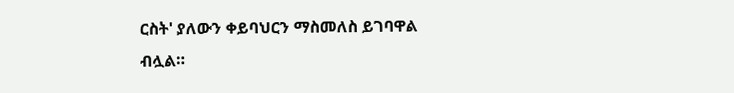ርስት' ያለውን ቀይባህርን ማስመለስ ይገባዋል ብሏል።